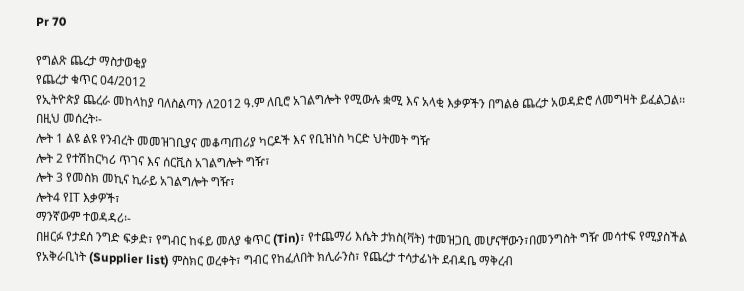Pr 70

የግልጽ ጨረታ ማስታወቂያ
የጨረታ ቁጥር 04/2012
የኢትዮጵያ ጨረራ መከላከያ ባለስልጣን ለ2012 ዓ.ም ለቢሮ አገልግሎት የሚውሉ ቋሚ እና አላቂ እቃዎችን በግልፅ ጨረታ አወዳድሮ ለመግዛት ይፈልጋል፡፡
በዚህ መሰረት፡-
ሎት 1 ልዩ ልዩ የንብረት መመዝገቢያና መቆጣጠሪያ ካርዶች እና የቢዝነስ ካርድ ህትመት ግዥ
ሎት 2 የተሽከርካሪ ጥገና እና ሰርቪስ አገልግሎት ግዥ፣
ሎት 3 የመስክ መኪና ኪራይ አገልግሎት ግዥ፣
ሎት4 የIT እቃዎች፣
ማንኛውም ተወዳዳሪ፡-
በዘርፉ የታደሰ ንግድ ፍቃድ፣ የግብር ከፋይ መለያ ቁጥር (Tin)፣ የተጨማሪ እሴት ታክስ(ቫት) ተመዝጋቢ መሆናቸውን፣በመንግስት ግዥ መሳተፍ የሚያስችል የአቅራቢነት (Supplier list) ምስክር ወረቀት፣ ግብር የከፈለበት ክሊራንስ፣ የጨረታ ተሳታፊነት ደብዳቤ ማቅረብ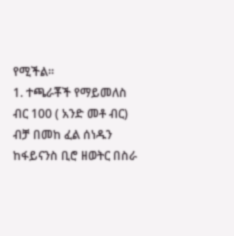የሚችል፡፡
1. ተጫራቾች የማይመለስ ብር 100 ( አንድ መቶ ብር) ብቻ በመከ ፈል ሰነዱን ከፋይናንስ ቢሮ ዘወትር በስራ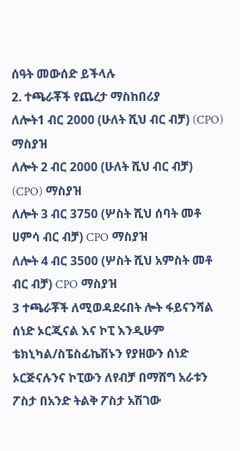ሰዓት መውሰድ ይችላሉ
2. ተጫራቾች የጨረታ ማስከበሪያ
ለሎት1 ብር 2000 (ሁለት ሺህ ብር ብቻ) (CPO) ማስያዝ
ለሎት 2 ብር 2000 (ሁለት ሺህ ብር ብቻ) (CPO) ማስያዝ
ለሎት 3 ብር 3750 (ሦስት ሺህ ሰባት መቶ ሀምሳ ብር ብቻ) CPO ማስያዝ
ለሎት 4 ብር 3500 (ሦስት ሺህ አምስት መቶ ብር ብቻ) CPO ማስያዝ
3 ተጫራቾች ለሚወዳደሩበት ሎት ፋይናንሻል ሰነድ ኦርጂናል እና ኮፒ እንዲሁም ቴክኒካል/ስፔስፊኬሽኑን የያዘውን ሰነድ ኦርጅናሉንና ኮፒውን ለየብቻ በማሸግ አራቱን ፖስታ በአንድ ትልቅ ፖስታ አሽገው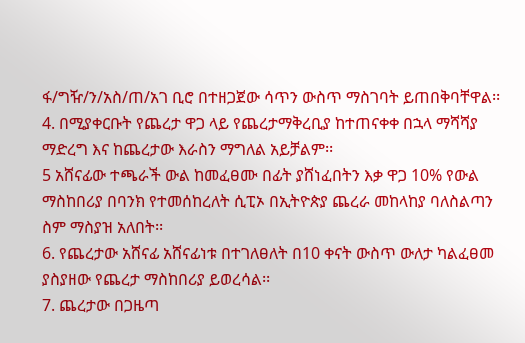ፋ/ግዥ/ን/አስ/ጠ/አገ ቢሮ በተዘጋጀው ሳጥን ውስጥ ማስገባት ይጠበቅባቸዋል፡፡
4. በሚያቀርቡት የጨረታ ዋጋ ላይ የጨረታማቅረቢያ ከተጠናቀቀ በኋላ ማሻሻያ ማድረግ እና ከጨረታው እራስን ማግለል አይቻልም፡፡
5 አሸናፊው ተጫራች ውል ከመፈፀሙ በፊት ያሸነፈበትን እቃ ዋጋ 10% የውል ማስከበሪያ በባንክ የተመሰከረለት ሲፒኦ በኢትዮጵያ ጨረራ መከላከያ ባለስልጣን ስም ማስያዝ አለበት፡፡
6. የጨረታው አሸናፊ አሸናፊነቱ በተገለፀለት በ10 ቀናት ውስጥ ውለታ ካልፈፀመ ያስያዘው የጨረታ ማስከበሪያ ይወረሳል፡፡
7. ጨረታው በጋዜጣ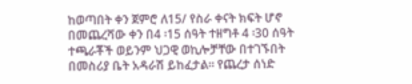ከወጣበት ቀን ጀምሮ ለ15/ የስራ ቀናት ክፍት ሆኖ በመጨረሻው ቀን በ4 ፡15 ሰዓት ተዘግቶ 4 ፡30 ሰዓት ተጫራቾች ወይንም ህጋዊ ወኪሎቻቸው በተገኙበት በመስሪያ ቤት አዳራሽ ይከፈታል፡፡ የጨረታ ሰነድ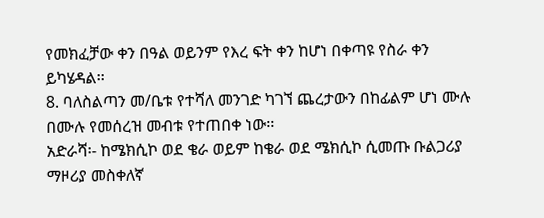የመክፈቻው ቀን በዓል ወይንም የእረ ፍት ቀን ከሆነ በቀጣዩ የስራ ቀን ይካሄዳል፡፡
8. ባለስልጣን መ/ቤቱ የተሻለ መንገድ ካገኘ ጨረታውን በከፊልም ሆነ ሙሉ በሙሉ የመሰረዝ መብቱ የተጠበቀ ነው፡፡
አድራሻ፡- ከሜክሲኮ ወደ ቄራ ወይም ከቄራ ወደ ሜክሲኮ ሲመጡ ቡልጋሪያ ማዞሪያ መስቀለኛ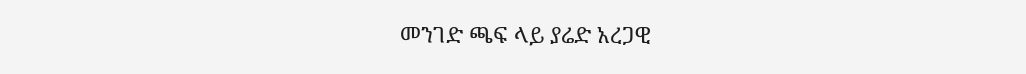መንገድ ጫፍ ላይ ያሬድ አረጋዊ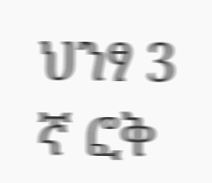ህንፃ 3 ኛ ፎቅ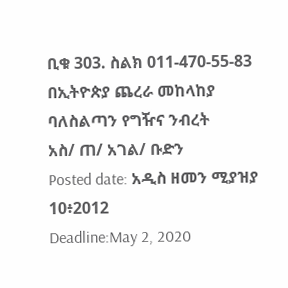ቢቁ 303. ስልክ 011-470-55-83
በኢትዮጵያ ጨረራ መከላከያ
ባለስልጣን የግዥና ንብረት
አስ/ ጠ/ አገል/ ቡድን
Posted date: አዲስ ዘመን ሚያዝያ 10፥2012
Deadline:May 2, 2020